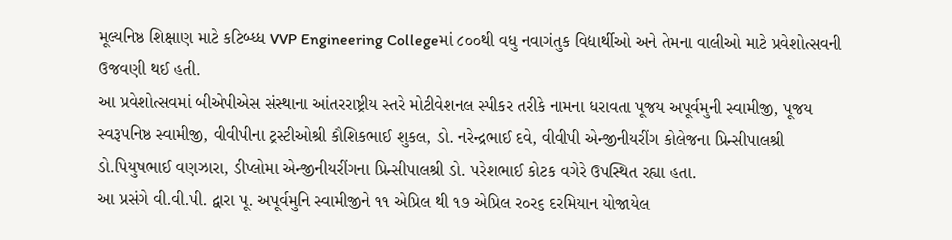મૂલ્યનિષ્ઠ શિક્ષાણ માટે કટિબ્ધ્ધ VVP Engineering Collegeમાં ૮૦૦થી વધુ નવાગંતુક વિદ્યાર્થીઓ અને તેમના વાલીઓ માટે પ્રવેશોત્સવની ઉજવણી થઈ હતી.
આ પ્રવેશોત્સવમાં બીએપીએસ સંસ્થાના આંતરરાષ્ટ્રીય સ્તરે મોટીવેશનલ સ્પીકર તરીકે નામના ધરાવતા પૂજય અપૂર્વમુની સ્વામીજી, પૂજય સ્વરૂપનિષ્ઠ સ્વામીજી, વીવીપીના ટ્રસ્ટીઓશ્રી કૌશિકભાઈ શુકલ, ડો. નરેન્દ્રભાઈ દવે, વીવીપી એન્જીનીયરીંગ કોલેજના પ્રિન્સીપાલશ્રી ડો.પિયુષભાઈ વણઝારા, ડીપ્લોમા એન્જીનીયરીંગના પ્રિન્સીપાલશ્રી ડો. પરેશભાઈ કોટક વગેરે ઉપસ્થિત રહ્યા હતા.
આ પ્રસંગે વી.વી.પી. દ્વારા પૂ. અપૂર્વમુનિ સ્વામીજીને ૧૧ એપ્રિલ થી ૧૭ એપ્રિલ ર૦ર૬ દરમિયાન યોજાયેલ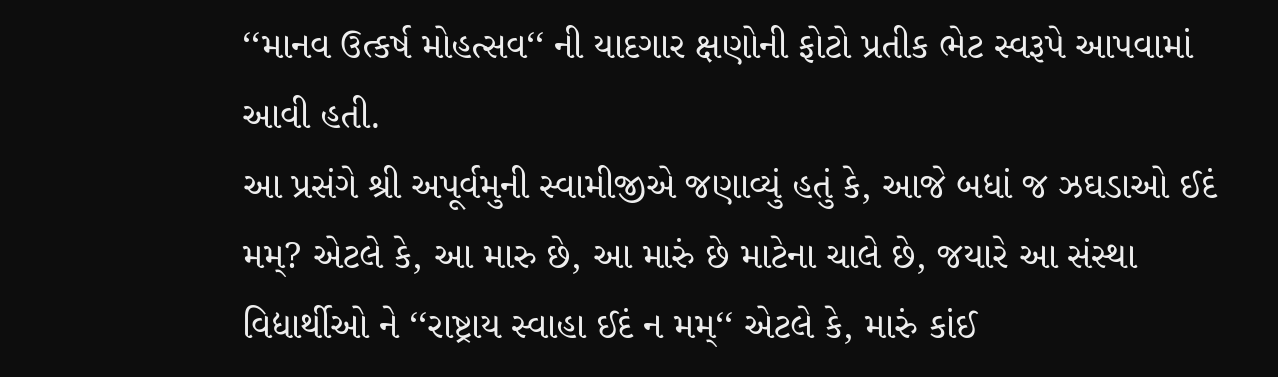‘‘માનવ ઉત્કર્ષ મોહત્સવ‘‘ ની યાદગાર ક્ષણોની ફોટો પ્રતીક ભેટ સ્વરૂપે આપવામાં આવી હતી.
આ પ્રસંગે શ્રી અપૂર્વમુની સ્વામીજીએ જણાવ્યું હતું કે, આજે બધાં જ ઝઘડાઓ ઈદં મમ્? એટલે કે, આ મારુ છે, આ મારું છે માટેના ચાલે છે, જયારે આ સંસ્થા વિદ્યાર્થીઓ ને ‘‘રાષ્ટ્રાય સ્વાહા ઈદં ન મમ્‘‘ એટલે કે, મારું કાંઈ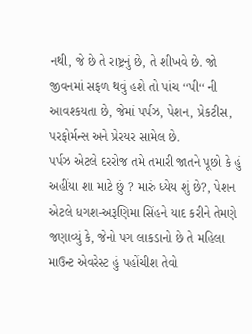નથી, જે છે તે રાષ્ટ્રનું છે, તે શીખવે છે. જો જીવનમાં સફળ થવું હશે તો પાંચ ‘‘પી‘‘ ની આવશ્કયતા છે, જેમાં પર્પઝ, પેશન, પ્રેકટીસ, પરફોર્મન્સ અને પ્રેરયર સામેલ છે.
પર્પઝ એટલે દરરોજ તમે તમારી જાતને પૂછો કે હું અહીંયા શા માટે છું ? મારું ધ્યેય શું છે?, પેશન એટલે ધગશ-અરૂણિમા સિંહને યાદ કરીને તેમણે જણાવ્યું કે, જેનો પગ લાકડાનો છે તે મહિલા માઉન્ટ એવરેસ્ટ હું પહોંચીશ તેવો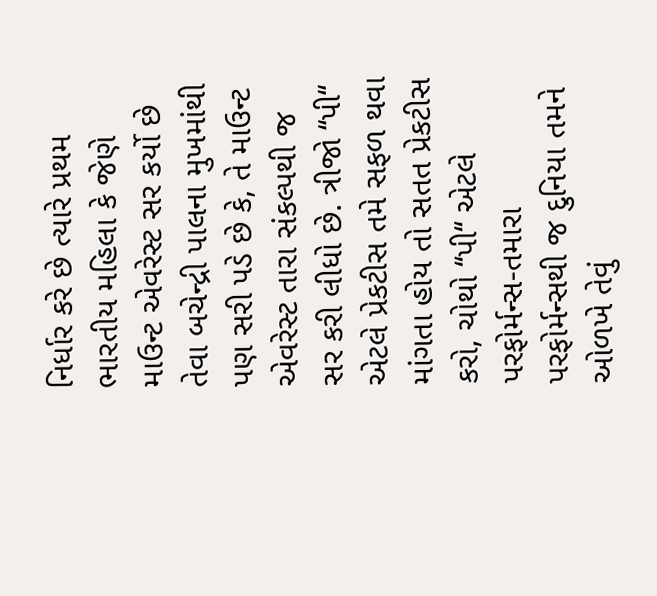નિર્ધાર કરે છે ત્યારે પ્રથમ ભારતીય મહિલા કે જેણે માઉન્ટ એવરેસ્ટ સર કર્યો છે તેવા બચેન્દ્રી પાલના મુખમાંથી પણ સરી પડે છે કે, તે માઉન્ટ એવરેસ્ટ તારા સંકલ્પથી જ સર કરી લીધો છે. ત્રીજો ‘‘પી‘‘ એટલે પ્રેકટીસ તમે સફળ થવા માંગતા હોય તો સતત પ્રેકટીસ કરો, ચોથો ‘‘પી‘‘ એટલે પરફોર્મન્સ-તમારા પરફોર્મન્સથી જ દુનિયા તમને ઓળખે તેવું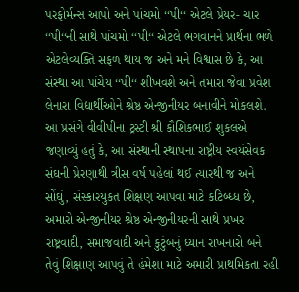પરફોર્મન્સ આપો અને પાંચમો ‘‘પી‘‘ એટલે પ્રેયર- ચાર ‘‘પી‘‘ની સાથે પાંચમો ‘‘પી‘‘ એટલે ભગવાનને પ્રાર્થના ભળે એટલેવ્યક્તિ સફળ થાય જ અને મને વિશ્વાસ છે કે, આ સંસ્થા આ પાંચેય ‘‘પી‘‘ શીખવશે અને તમારા જેવા પ્રવેશ લેનારા વિદ્યાર્થીઓને શ્રેષ્ઠ એન્જીનીયર બનાવીને મોકલશે.
આ પ્રસંગે વીવીપીના ટ્રસ્ટી શ્રી કૌશિકભાઈ શુકલએ જણાવ્યું હતું કે, આ સંસ્થાની સ્થાપના રાષ્ટ્રીય સ્વયંસેવક સંઘની પ્રેરણાથી ત્રીસ વર્ષ પહેલાં થઈ ત્યારથી જ અને સોંઘું, સંસ્કારયુકત શિક્ષણ આપવા માટે કટિબ્ધ્ધ છે, અમારો એન્જીનીયર શ્રેષ્ઠ એન્જીનીયરની સાથે પ્રખર રાષ્ટ્રવાદી, સમાજવાદી અને કુટુંબનું ધ્યાન રાખનારો બને તેવું શિક્ષાણ આપવું તે હંમેશા માટે અમારી પ્રાથમિકતા રહી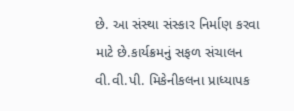છે. આ સંસ્થા સંસ્કાર નિર્માણ કરવા માટે છે.કાર્યક્રમનું સફળ સંચાલન વી.વી.પી. મિકેનીકલના પ્રાધ્યાપક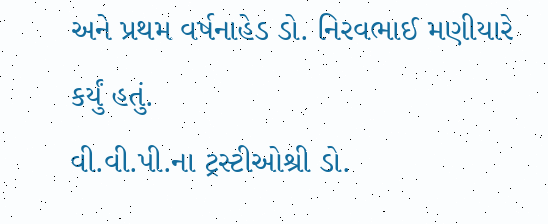અને પ્રથમ વર્ષનાહેડ ડો. નિરવભાઈ મણીયારે કર્યું હતું.
વી.વી.પી.ના ટ્રસ્ટીઓશ્રી ડો.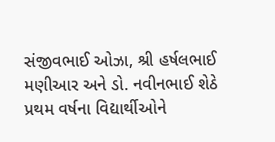સંજીવભાઈ ઓઝા, શ્રી હર્ષલભાઈ મણીઆર અને ડો. નવીનભાઈ શેઠે પ્રથમ વર્ષના વિદ્યાર્થીઓને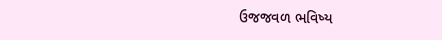ઉજજવળ ભવિષ્ય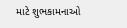માટે શુભકામનાઓ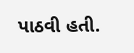પાઠવી હતી.